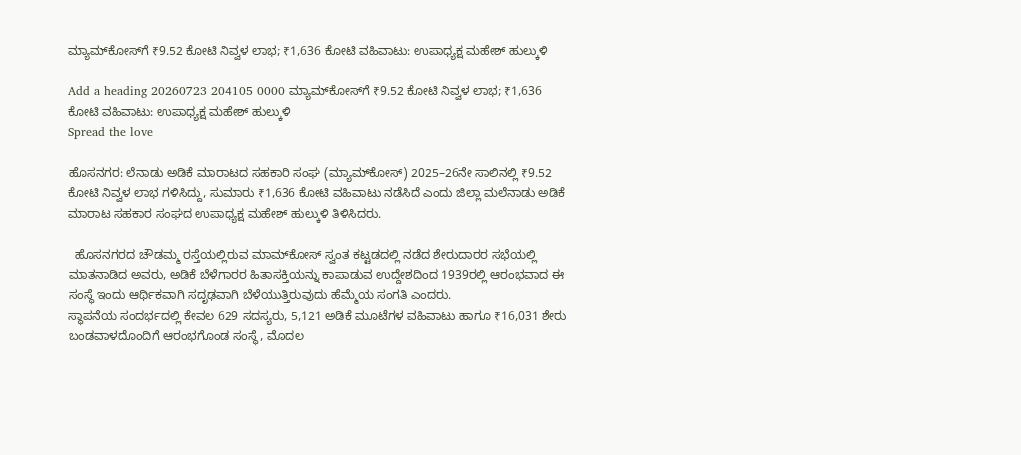ಮ್ಯಾಮ್‌ಕೋಸ್‌ಗೆ ₹9.52 ಕೋಟಿ ನಿವ್ವಳ ಲಾಭ; ₹1,636 ಕೋಟಿ ವಹಿವಾಟು: ಉಪಾಧ್ಯಕ್ಷ ಮಹೇಶ್ ಹುಲ್ಕುಳಿ

Add a heading 20260723 204105 0000 ಮ್ಯಾಮ್‌ಕೋಸ್‌ಗೆ ₹9.52 ಕೋಟಿ ನಿವ್ವಳ ಲಾಭ; ₹1,636 ಕೋಟಿ ವಹಿವಾಟು: ಉಪಾಧ್ಯಕ್ಷ ಮಹೇಶ್ ಹುಲ್ಕುಳಿ
Spread the love

ಹೊಸನಗರ: ಲೆನಾಡು ಅಡಿಕೆ ಮಾರಾಟದ ಸಹಕಾರಿ ಸಂಘ (ಮ್ಯಾಮ್‌ಕೋಸ್) 2025–26ನೇ ಸಾಲಿನಲ್ಲಿ ₹9.52 ಕೋಟಿ ನಿವ್ವಳ ಲಾಭ ಗಳಿಸಿದ್ದು, ಸುಮಾರು ₹1,636 ಕೋಟಿ ವಹಿವಾಟು ನಡೆಸಿದೆ ಎಂದು ಜಿಲ್ಲಾ ಮಲೆನಾಡು ಅಡಿಕೆ ಮಾರಾಟ ಸಹಕಾರ ಸಂಘದ ಉಪಾಧ್ಯಕ್ಷ ಮಹೇಶ್ ಹುಲ್ಕುಳಿ ತಿಳಿಸಿದರು.

  ಹೊಸನಗರದ ಚೌಡಮ್ಮ ರಸ್ತೆಯಲ್ಲಿರುವ ಮಾಮ್‌ಕೋಸ್ ಸ್ವಂತ ಕಟ್ಟಡದಲ್ಲಿ ನಡೆದ ಶೇರುದಾರರ ಸಭೆಯಲ್ಲಿ ಮಾತನಾಡಿದ ಅವರು, ಅಡಿಕೆ ಬೆಳೆಗಾರರ ಹಿತಾಸಕ್ತಿಯನ್ನು ಕಾಪಾಡುವ ಉದ್ದೇಶದಿಂದ 1939ರಲ್ಲಿ ಆರಂಭವಾದ ಈ ಸಂಸ್ಥೆ ಇಂದು ಆರ್ಥಿಕವಾಗಿ ಸದೃಢವಾಗಿ ಬೆಳೆಯುತ್ತಿರುವುದು ಹೆಮ್ಮೆಯ ಸಂಗತಿ ಎಂದರು.
ಸ್ಥಾಪನೆಯ ಸಂದರ್ಭದಲ್ಲಿ ಕೇವಲ 629 ಸದಸ್ಯರು, 5,121 ಅಡಿಕೆ ಮೂಟೆಗಳ ವಹಿವಾಟು ಹಾಗೂ ₹16,031 ಶೇರು ಬಂಡವಾಳದೊಂದಿಗೆ ಆರಂಭಗೊಂಡ ಸಂಸ್ಥೆ, ಮೊದಲ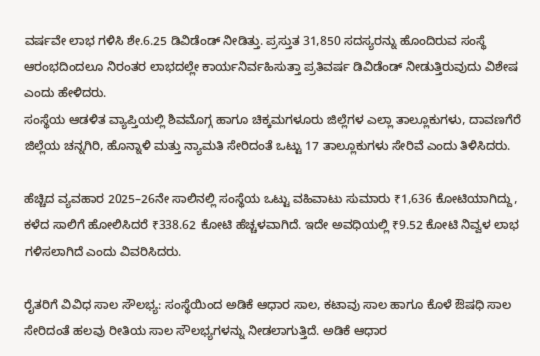ವರ್ಷವೇ ಲಾಭ ಗಳಿಸಿ ಶೇ.6.25 ಡಿವಿಡೆಂಡ್ ನೀಡಿತ್ತು. ಪ್ರಸ್ತುತ 31,850 ಸದಸ್ಯರನ್ನು ಹೊಂದಿರುವ ಸಂಸ್ಥೆ ಆರಂಭದಿಂದಲೂ ನಿರಂತರ ಲಾಭದಲ್ಲೇ ಕಾರ್ಯನಿರ್ವಹಿಸುತ್ತಾ ಪ್ರತಿವರ್ಷ ಡಿವಿಡೆಂಡ್ ನೀಡುತ್ತಿರುವುದು ವಿಶೇಷ ಎಂದು ಹೇಳಿದರು.
ಸಂಸ್ಥೆಯ ಆಡಳಿತ ವ್ಯಾಪ್ತಿಯಲ್ಲಿ ಶಿವಮೊಗ್ಗ ಹಾಗೂ ಚಿಕ್ಕಮಗಳೂರು ಜಿಲ್ಲೆಗಳ ಎಲ್ಲಾ ತಾಲ್ಲೂಕುಗಳು, ದಾವಣಗೆರೆ ಜಿಲ್ಲೆಯ ಚನ್ನಗಿರಿ, ಹೊನ್ನಾಳಿ ಮತ್ತು ನ್ಯಾಮತಿ ಸೇರಿದಂತೆ ಒಟ್ಟು 17 ತಾಲ್ಲೂಕುಗಳು ಸೇರಿವೆ ಎಂದು ತಿಳಿಸಿದರು.

ಹೆಚ್ಚಿದ ವ್ಯವಹಾರ 2025–26ನೇ ಸಾಲಿನಲ್ಲಿ ಸಂಸ್ಥೆಯ ಒಟ್ಟು ವಹಿವಾಟು ಸುಮಾರು ₹1,636 ಕೋಟಿಯಾಗಿದ್ದು, ಕಳೆದ ಸಾಲಿಗೆ ಹೋಲಿಸಿದರೆ ₹338.62 ಕೋಟಿ ಹೆಚ್ಚಳವಾಗಿದೆ. ಇದೇ ಅವಧಿಯಲ್ಲಿ ₹9.52 ಕೋಟಿ ನಿವ್ವಳ ಲಾಭ ಗಳಿಸಲಾಗಿದೆ ಎಂದು ವಿವರಿಸಿದರು.

ರೈತರಿಗೆ ವಿವಿಧ ಸಾಲ ಸೌಲಭ್ಯ: ಸಂಸ್ಥೆಯಿಂದ ಅಡಿಕೆ ಆಧಾರ ಸಾಲ, ಕಟಾವು ಸಾಲ ಹಾಗೂ ಕೊಳೆ ಔಷಧಿ ಸಾಲ ಸೇರಿದಂತೆ ಹಲವು ರೀತಿಯ ಸಾಲ ಸೌಲಭ್ಯಗಳನ್ನು ನೀಡಲಾಗುತ್ತಿದೆ. ಅಡಿಕೆ ಆಧಾರ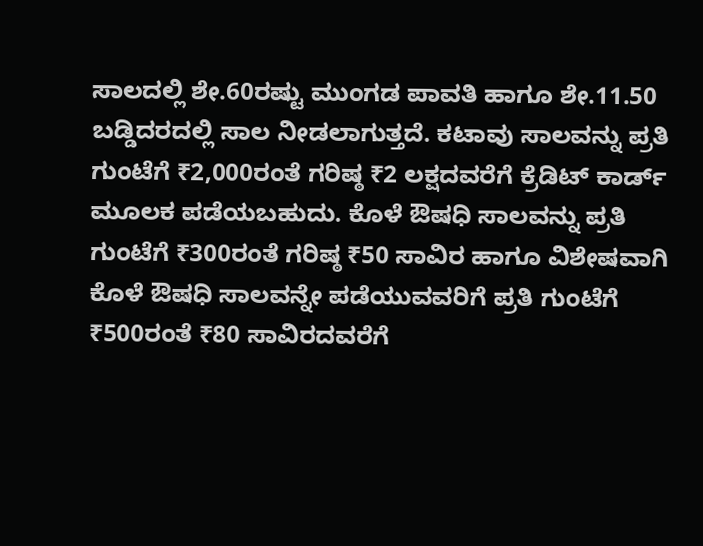ಸಾಲದಲ್ಲಿ ಶೇ.60ರಷ್ಟು ಮುಂಗಡ ಪಾವತಿ ಹಾಗೂ ಶೇ.11.50 ಬಡ್ಡಿದರದಲ್ಲಿ ಸಾಲ ನೀಡಲಾಗುತ್ತದೆ. ಕಟಾವು ಸಾಲವನ್ನು ಪ್ರತಿ ಗುಂಟೆಗೆ ₹2,000ರಂತೆ ಗರಿಷ್ಠ ₹2 ಲಕ್ಷದವರೆಗೆ ಕ್ರೆಡಿಟ್ ಕಾರ್ಡ್ ಮೂಲಕ ಪಡೆಯಬಹುದು. ಕೊಳೆ ಔಷಧಿ ಸಾಲವನ್ನು ಪ್ರತಿ ಗುಂಟೆಗೆ ₹300ರಂತೆ ಗರಿಷ್ಠ ₹50 ಸಾವಿರ ಹಾಗೂ ವಿಶೇಷವಾಗಿ ಕೊಳೆ ಔಷಧಿ ಸಾಲವನ್ನೇ ಪಡೆಯುವವರಿಗೆ ಪ್ರತಿ ಗುಂಟೆಗೆ ₹500ರಂತೆ ₹80 ಸಾವಿರದವರೆಗೆ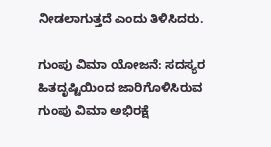ನೀಡಲಾಗುತ್ತದೆ ಎಂದು ತಿಳಿಸಿದರು.

ಗುಂಪು ವಿಮಾ ಯೋಜನೆ: ಸದಸ್ಯರ ಹಿತದೃಷ್ಟಿಯಿಂದ ಜಾರಿಗೊಳಿಸಿರುವ ಗುಂಪು ವಿಮಾ ಅಭಿರಕ್ಷೆ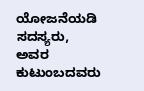ಯೋಜನೆಯಡಿ ಸದಸ್ಯರು, ಅವರ ಕುಟುಂಬದವರು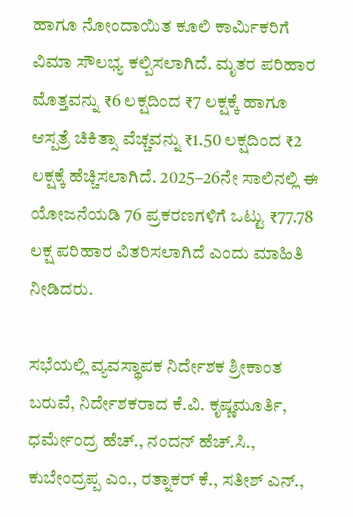ಹಾಗೂ ನೋಂದಾಯಿತ ಕೂಲಿ ಕಾರ್ಮಿಕರಿಗೆ ವಿಮಾ ಸೌಲಭ್ಯ ಕಲ್ಪಿಸಲಾಗಿದೆ. ಮೃತರ ಪರಿಹಾರ ಮೊತ್ತವನ್ನು ₹6 ಲಕ್ಷದಿಂದ ₹7 ಲಕ್ಷಕ್ಕೆ ಹಾಗೂ ಆಸ್ಪತ್ರೆ ಚಿಕಿತ್ಸಾ ವೆಚ್ಚವನ್ನು ₹1.50 ಲಕ್ಷದಿಂದ ₹2 ಲಕ್ಷಕ್ಕೆ ಹೆಚ್ಚಿಸಲಾಗಿದೆ. 2025–26ನೇ ಸಾಲಿನಲ್ಲಿ ಈ ಯೋಜನೆಯಡಿ 76 ಪ್ರಕರಣಗಳಿಗೆ ಒಟ್ಟು ₹77.78 ಲಕ್ಷ ಪರಿಹಾರ ವಿತರಿಸಲಾಗಿದೆ ಎಂದು ಮಾಹಿತಿ ನೀಡಿದರು.

ಸಭೆಯಲ್ಲಿ ವ್ಯವಸ್ಥಾಪಕ ನಿರ್ದೇಶಕ ಶ್ರೀಕಾಂತ ಬರುವೆ, ನಿರ್ದೇಶಕರಾದ ಕೆ.ವಿ. ಕೃಷ್ಣಮೂರ್ತಿ, ಧರ್ಮೇಂದ್ರ ಹೆಚ್., ನಂದನ್ ಹೆಚ್.ಸಿ., ಕುಬೇಂದ್ರಪ್ಪ ಎಂ., ರತ್ನಾಕರ್ ಕೆ., ಸತೀಶ್ ಎನ್.,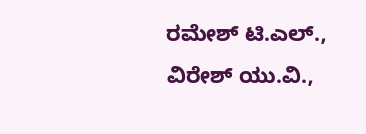ರಮೇಶ್ ಟಿ.ಎಲ್., ವಿರೇಶ್ ಯು.ವಿ.,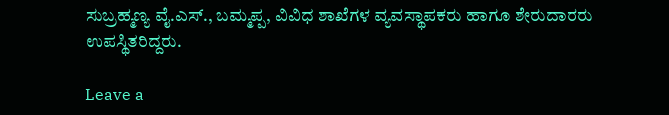ಸುಬ್ರಹ್ಮಣ್ಯ ವೈ.ಎಸ್., ಬಮ್ಮಪ್ಪ, ವಿವಿಧ ಶಾಖೆಗಳ ವ್ಯವಸ್ಥಾಪಕರು ಹಾಗೂ ಶೇರುದಾರರು ಉಪಸ್ಥಿತರಿದ್ದರು.

Leave a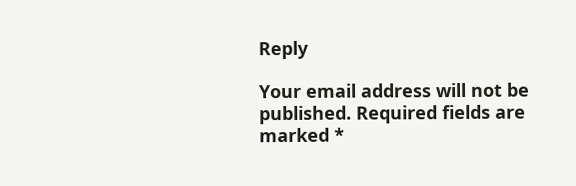Reply

Your email address will not be published. Required fields are marked *